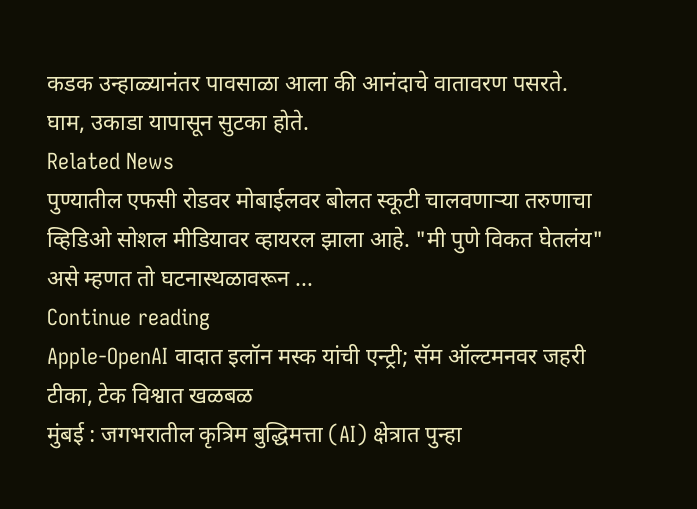कडक उन्हाळ्यानंतर पावसाळा आला की आनंदाचे वातावरण पसरते.
घाम, उकाडा यापासून सुटका होते.
Related News
पुण्यातील एफसी रोडवर मोबाईलवर बोलत स्कूटी चालवणाऱ्या तरुणाचा व्हिडिओ सोशल मीडियावर व्हायरल झाला आहे. "मी पुणे विकत घेतलंय" असे म्हणत तो घटनास्थळावरून ...
Continue reading
Apple-OpenAI वादात इलॉन मस्क यांची एन्ट्री; सॅम ऑल्टमनवर जहरी टीका, टेक विश्वात खळबळ
मुंबई : जगभरातील कृत्रिम बुद्धिमत्ता (AI) क्षेत्रात पुन्हा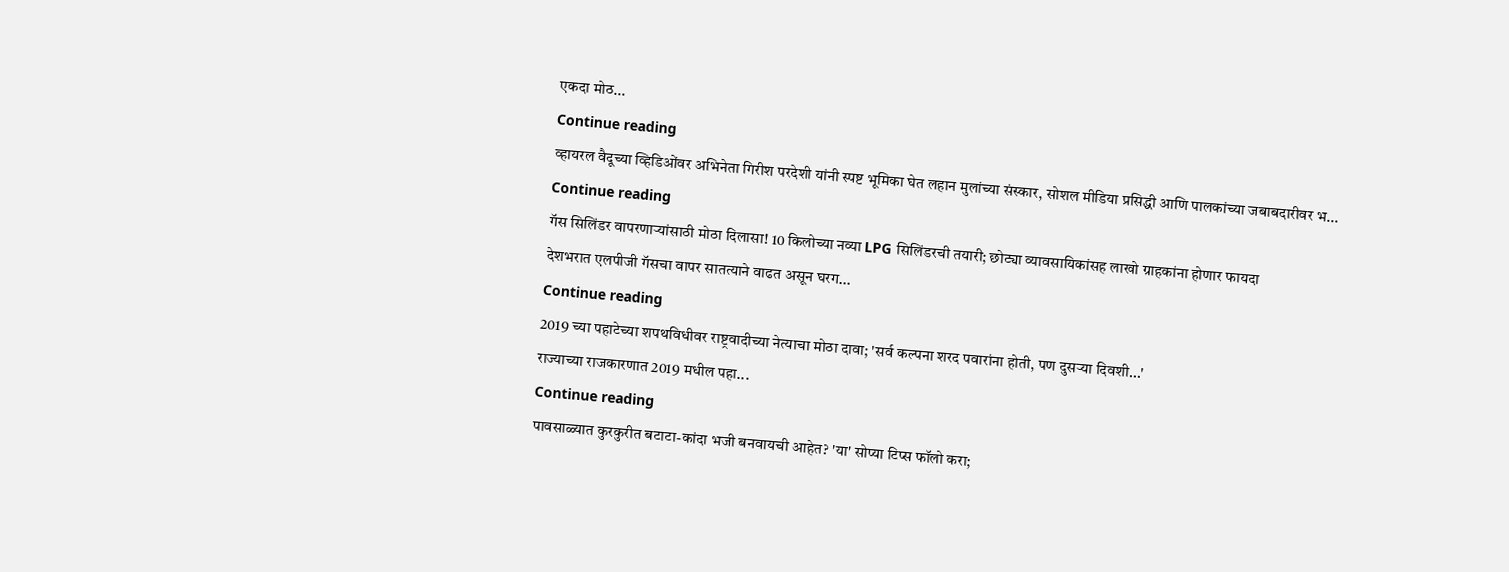एकदा मोठ...
Continue reading
व्हायरल वैदूच्या व्हिडिओंवर अभिनेता गिरीश परदेशी यांनी स्पष्ट भूमिका घेत लहान मुलांच्या संस्कार, सोशल मीडिया प्रसिद्धी आणि पालकांच्या जबाबदारीवर भ...
Continue reading
गॅस सिलिंडर वापरणाऱ्यांसाठी मोठा दिलासा! 10 किलोच्या नव्या LPG सिलिंडरची तयारी; छोट्या व्यावसायिकांसह लाखो ग्राहकांना होणार फायदा
देशभरात एलपीजी गॅसचा वापर सातत्याने वाढत असून घरग...
Continue reading
2019 च्या पहाटेच्या शपथविधीवर राष्ट्रवादीच्या नेत्याचा मोठा दावा; 'सर्व कल्पना शरद पवारांना होती, पण दुसऱ्या दिवशी...'
राज्याच्या राजकारणात 2019 मधील पहा...
Continue reading
पावसाळ्यात कुरकुरीत बटाटा-कांदा भजी बनवायची आहेत? 'या' सोप्या टिप्स फॉलो करा;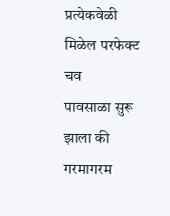प्रत्येकवेळी मिळेल परफेक्ट चव
पावसाळा सुरू झाला की गरमागरम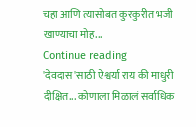चहा आणि त्यासोबत कुरकुरीत भजी खाण्याचा मोह...
Continue reading
'देवदास'साठी ऐश्वर्या राय की माधुरी दीक्षित... कोणाला मिळालं सर्वाधिक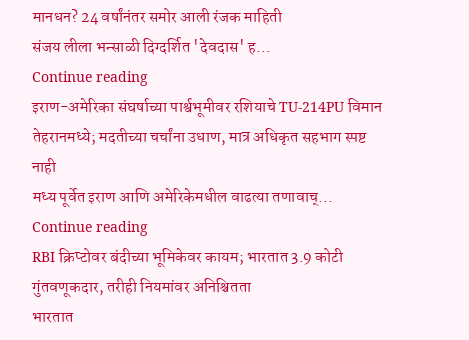मानधन? 24 वर्षांनंतर समोर आली रंजक माहिती
संजय लीला भन्साळी दिग्दर्शित 'देवदास' ह...
Continue reading
इराण-अमेरिका संघर्षाच्या पार्श्वभूमीवर रशियाचे TU-214PU विमान तेहरानमध्ये; मदतीच्या चर्चांना उधाण, मात्र अधिकृत सहभाग स्पष्ट नाही
मध्य पूर्वेत इराण आणि अमेरिकेमधील वाढत्या तणावाच्...
Continue reading
RBI क्रिप्टोवर बंदीच्या भूमिकेवर कायम; भारतात 3.9 कोटी गुंतवणूकदार, तरीही नियमांवर अनिश्चितता
भारतात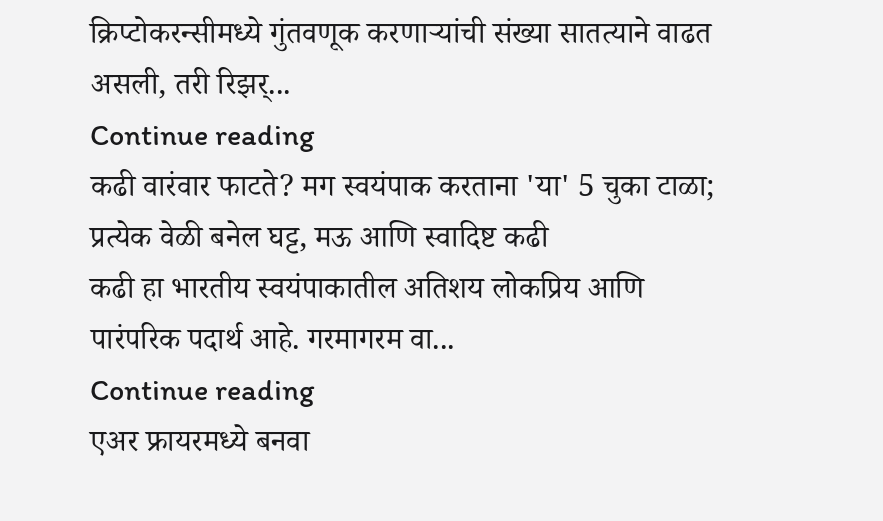क्रिप्टोकरन्सीमध्ये गुंतवणूक करणाऱ्यांची संख्या सातत्याने वाढत असली, तरी रिझर्...
Continue reading
कढी वारंवार फाटते? मग स्वयंपाक करताना 'या' 5 चुका टाळा; प्रत्येक वेळी बनेल घट्ट, मऊ आणि स्वादिष्ट कढी
कढी हा भारतीय स्वयंपाकातील अतिशय लोकप्रिय आणि पारंपरिक पदार्थ आहे. गरमागरम वा...
Continue reading
एअर फ्रायरमध्ये बनवा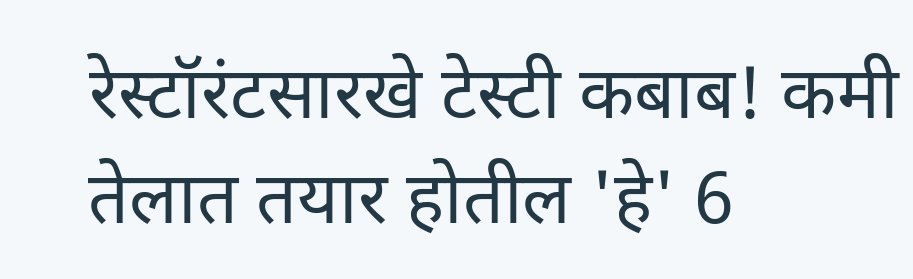रेस्टॉरंटसारखे टेस्टी कबाब! कमी तेलात तयार होतील 'हे' 6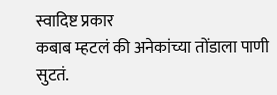स्वादिष्ट प्रकार
कबाब म्हटलं की अनेकांच्या तोंडाला पाणी सुटतं.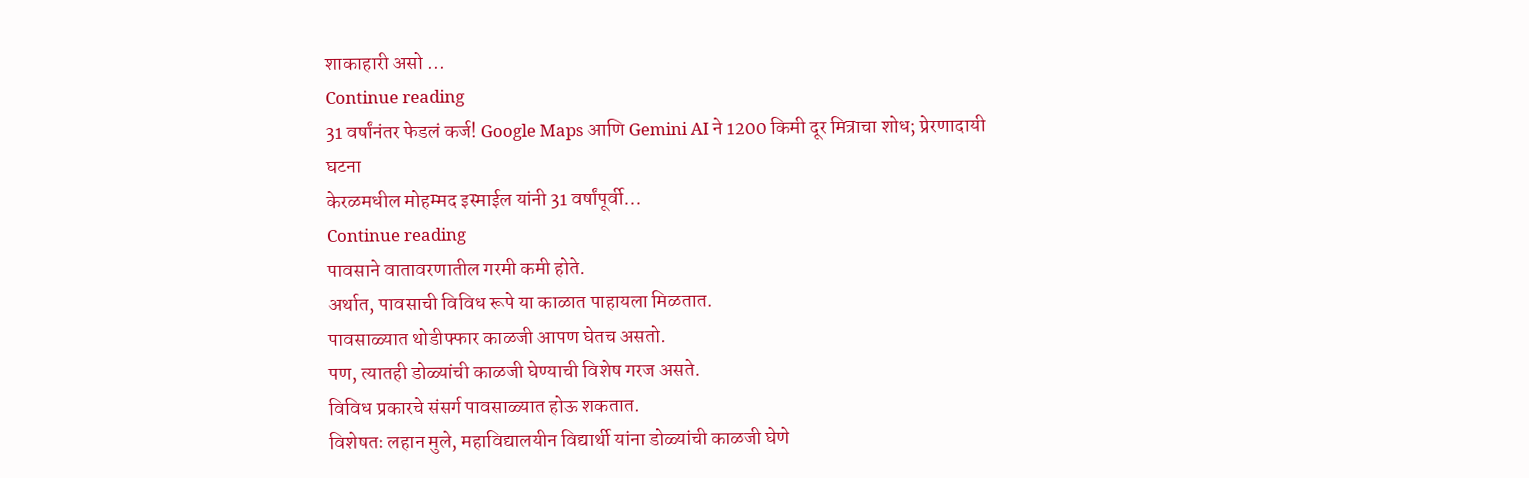शाकाहारी असो ...
Continue reading
31 वर्षांनंतर फेडलं कर्ज! Google Maps आणि Gemini AI ने 1200 किमी दूर मित्राचा शोध; प्रेरणादायी घटना
केरळमधील मोहम्मद इस्माईल यांनी 31 वर्षांपूर्वी...
Continue reading
पावसाने वातावरणातील गरमी कमी होते.
अर्थात, पावसाची विविध रूपे या काळात पाहायला मिळतात.
पावसाळ्यात थोडीफ्फार काळजी आपण घेतच असतो.
पण, त्यातही डोळ्यांची काळजी घेण्याची विशेष गरज असते.
विविध प्रकारचे संसर्ग पावसाळ्यात होऊ शकतात.
विशेषतः लहान मुले, महाविद्यालयीन विद्यार्थी यांना डोळ्यांची काळजी घेणे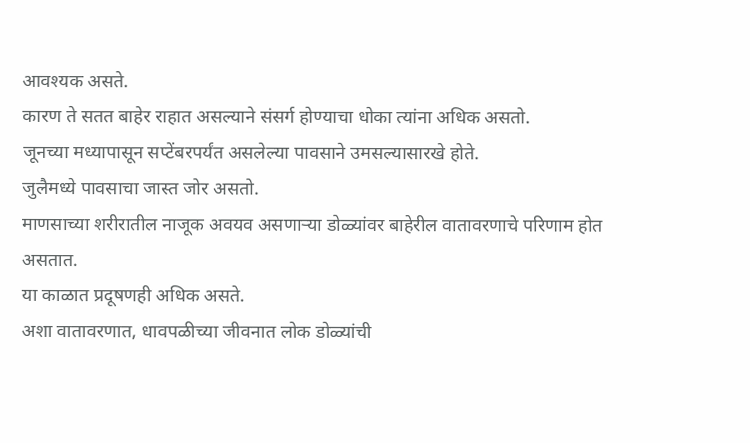आवश्यक असते.
कारण ते सतत बाहेर राहात असल्याने संसर्ग होण्याचा धोका त्यांना अधिक असतो.
जूनच्या मध्यापासून सप्टेंबरपर्यंत असलेल्या पावसाने उमसल्यासारखे होते.
जुलैमध्ये पावसाचा जास्त जोर असतो.
माणसाच्या शरीरातील नाजूक अवयव असणाऱ्या डोळ्यांवर बाहेरील वातावरणाचे परिणाम होत असतात.
या काळात प्रदूषणही अधिक असते.
अशा वातावरणात, धावपळीच्या जीवनात लोक डोळ्यांची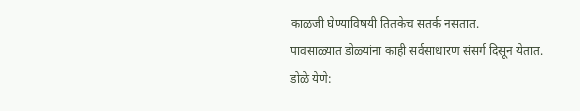काळजी घेण्याविषयी तितकेच सतर्क नसतात.
पावसाळ्यात डोळ्यांना काही सर्वसाधारण संसर्ग दिसून येतात.
डोळे येणे: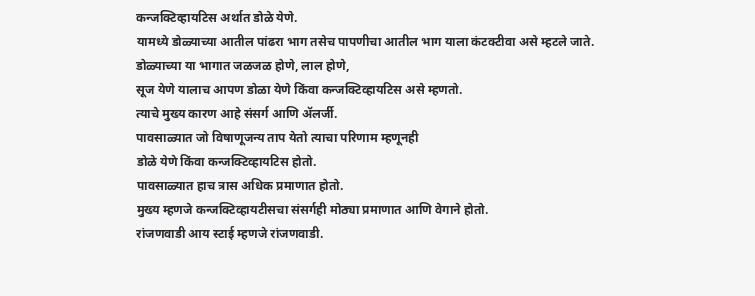कन्जक्टिव्हायटिस अर्थात डोळे येणे.
यामध्ये डोळ्याच्या आतील पांढरा भाग तसेच पापणीचा आतील भाग याला कंटक्टीवा असे म्हटले जाते.
डोळ्याच्या या भागात जळजळ होणे, लाल होणे,
सूज येणे यालाच आपण डोळा येणे किंवा कन्जक्टिव्हायटिस असे म्हणतो.
त्याचे मुख्य कारण आहे संसर्ग आणि ॲलर्जी.
पावसाळ्यात जो विषाणूजन्य ताप येतो त्याचा परिणाम म्हणूनही
डोळे येणे किंवा कन्जक्टिव्हायटिस होतो.
पावसाळ्यात हाच त्रास अधिक प्रमाणात होतो.
मुख्य म्हणजे कन्जक्टिव्हायटीसचा संसर्गही मोठ्या प्रमाणात आणि वेगाने होतो.
रांजणवाडी आय स्टाई म्हणजे रांजणवाडी.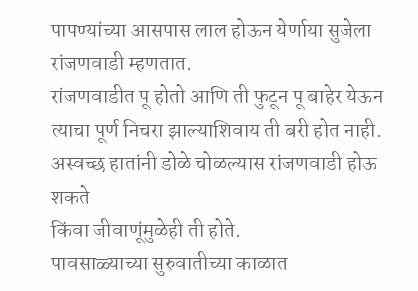पापण्यांच्या आसपास लाल होऊन येर्णाया सुजेला रांजणवाडी म्हणतात.
रांजणवाडीत पू होतो आणि ती फुटून पू बाहेर येऊन
त्याचा पूर्ण निचरा झाल्याशिवाय ती बरी होत नाही.
अस्वच्छ हातांनी डोळे चोळल्यास रांजणवाडी होऊ शकते
किंवा जीवाणूंमुळेही ती होते.
पावसाळ्याच्या सुरुवातीच्या काळात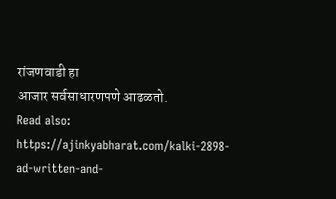रांजणवाडी हा
आजार सर्वसाधारणपणे आढळतो.
Read also: https://ajinkyabharat.com/kalki-2898-ad-written-and-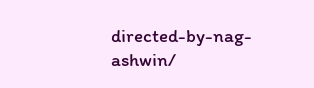directed-by-nag-ashwin/